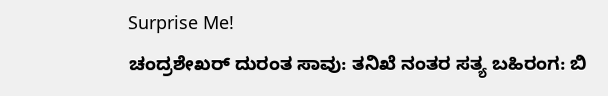Surprise Me!
ಚಂದ್ರಶೇಖರ್ ದುರಂತ ಸಾವು: ತನಿಖೆ ನಂತರ ಸತ್ಯ ಬಹಿರಂಗ: ಬಿ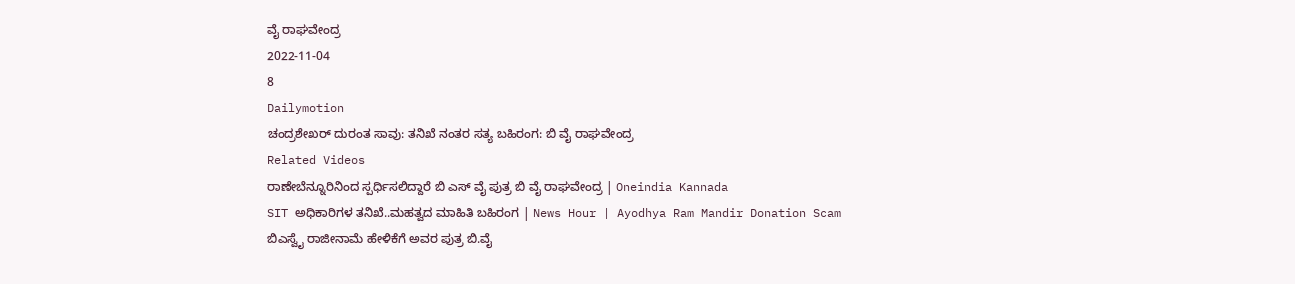ವೈ ರಾಘವೇಂದ್ರ
2022-11-04
8
Dailymotion
ಚಂದ್ರಶೇಖರ್ ದುರಂತ ಸಾವು: ತನಿಖೆ ನಂತರ ಸತ್ಯ ಬಹಿರಂಗ: ಬಿ ವೈ ರಾಘವೇಂದ್ರ
Related Videos
ರಾಣೇಬೆನ್ನೂರಿನಿಂದ ಸ್ಪರ್ಧಿಸಲಿದ್ದಾರೆ ಬಿ ಎಸ್ ವೈ ಪುತ್ರ ಬಿ ವೈ ರಾಘವೇಂದ್ರ | Oneindia Kannada
SIT ಅಧಿಕಾರಿಗಳ ತನಿಖೆ..ಮಹತ್ವದ ಮಾಹಿತಿ ಬಹಿರಂಗ | News Hour | Ayodhya Ram Mandir Donation Scam
ಬಿಎಸ್ವೈ ರಾಜೀನಾಮೆ ಹೇಳಿಕೆಗೆ ಅವರ ಪುತ್ರ ಬಿ.ವೈ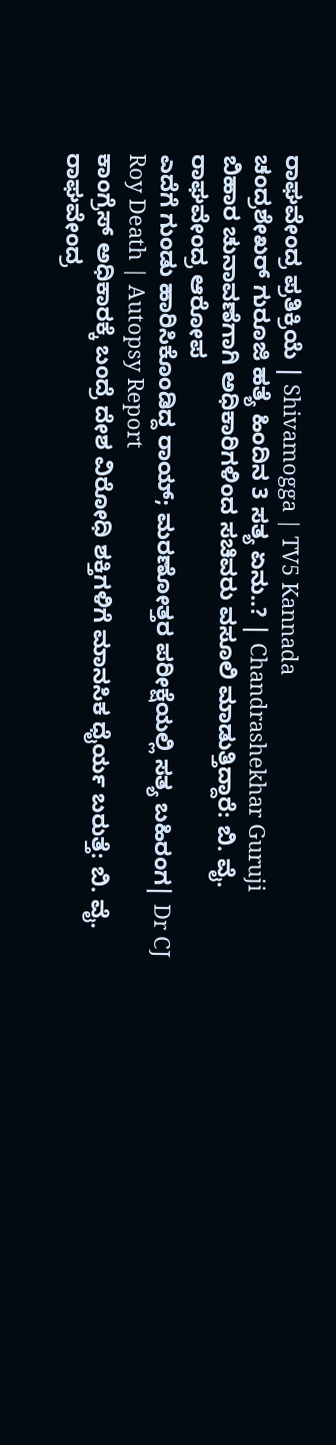ರಾಘವೇಂದ್ರ ಪ್ರತಿಕ್ರಿಯೆ | Shivamogga | TV5 Kannada
ಚಂದ್ರಶೇಖರ್ ಗುರೂಜಿ ಹತ್ಯೆ ಹಿಂದಿನ 3 ಸತ್ಯ ಏನು..? | Chandrashekhar Guruji
ಬಿಹಾರ ಚುನಾವಣೆಗಾಗಿ ಅಧಿಕಾರಿಗಳಿಂದ ಸಚಿವರು ವಸೂಲಿ ಮಾಡುತ್ತಿದ್ದಾರೆ: ಬಿ. ವೈ. ರಾಘವೇಂದ್ರ ಆರೋಪ
ಎದೆಗೆ ಗುಂಡು ಹಾರಿಸಿಕೊಂಡಿದ್ದ ರಾಯ್; ಮರಣೋತ್ತರ ಪರೀಕ್ಷೆಯಲ್ಲಿ ಸತ್ಯ ಬಹಿರಂಗ| Dr CJ Roy Death | Autopsy Report
ಕಾಂಗ್ರೆಸ್ ಅಧಿಕಾರಕ್ಕೆ ಬಂದ್ರೆ ದೇಶ ವಿರೋಧಿ ಶಕ್ತಿಗಳಿಗೆ ಮಾನಸಿಕ ಧೈರ್ಯ ಬರುತ್ತೆ: ಬಿ. ವೈ. ರಾಘವೇಂದ್ರ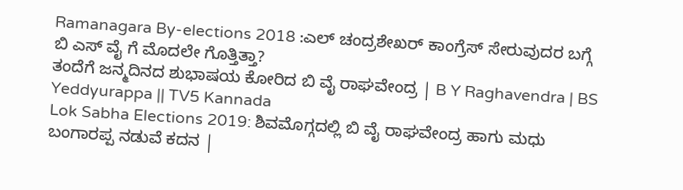Ramanagara By-elections 2018 :ಎಲ್ ಚಂದ್ರಶೇಖರ್ ಕಾಂಗ್ರೆಸ್ ಸೇರುವುದರ ಬಗ್ಗೆ ಬಿ ಎಸ್ ವೈ ಗೆ ಮೊದಲೇ ಗೊತ್ತಿತ್ತಾ?
ತಂದೆಗೆ ಜನ್ಮದಿನದ ಶುಭಾಷಯ ಕೋರಿದ ಬಿ ವೈ ರಾಘವೇಂದ್ರ | B Y Raghavendra | BS Yeddyurappa || TV5 Kannada
Lok Sabha Elections 2019: ಶಿವಮೊಗ್ಗದಲ್ಲಿ ಬಿ ವೈ ರಾಘವೇಂದ್ರ ಹಾಗು ಮಧು ಬಂಗಾರಪ್ಪ ನಡುವೆ ಕದನ |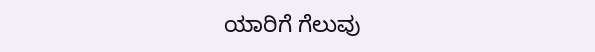ಯಾರಿಗೆ ಗೆಲುವು